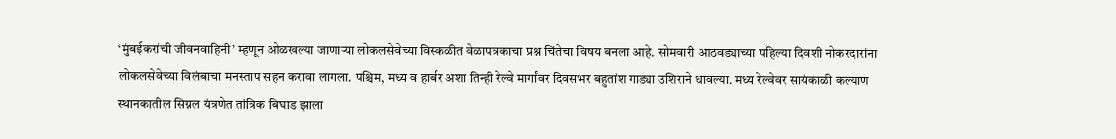‘मुंबईकरांची जीवनवाहिनी’ म्हणून ओळखल्या जाणाऱ्या लोकलसेवेच्या विस्कळीत वेळापत्रकाचा प्रश्न चिंतेचा विषय बनला आहे. सोमवारी आठवड्याच्या पहिल्या दिवशी नोकरदारांना लोकलसेवेच्या विलंबाचा मनस्ताप सहन करावा लागला. पश्चिम, मध्य व हार्बर अशा तिन्ही रेल्वे मार्गांवर दिवसभर बहुतांश गाड्या उशिराने धावल्या. मध्य रेल्वेवर सायंकाळी कल्याण स्थानकातील सिग्नल यंत्रणेत तांत्रिक बिघाड झाला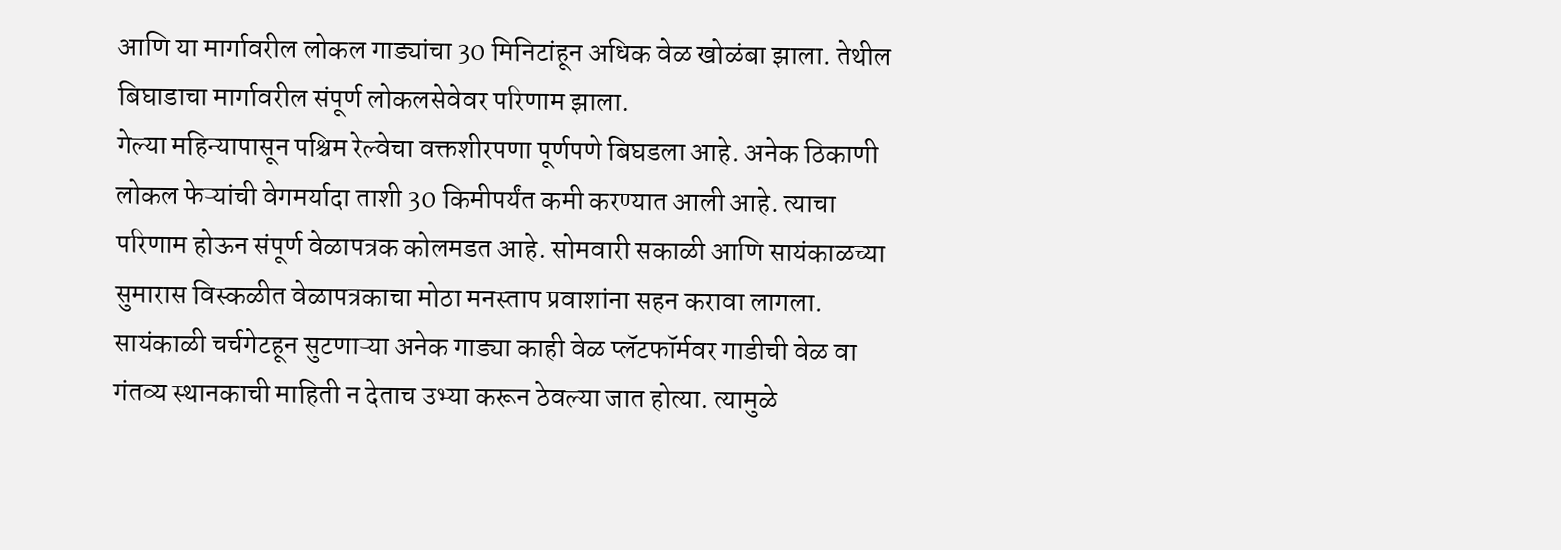आणि या मार्गावरील लोकल गाड्यांचा 30 मिनिटांहून अधिक वेळ खोळंबा झाला. तेथील बिघाडाचा मार्गावरील संपूर्ण लोकलसेवेवर परिणाम झाला.
गेल्या महिन्यापासून पश्चिम रेल्वेचा वक्तशीरपणा पूर्णपणे बिघडला आहे. अनेक ठिकाणी लोकल फेऱ्यांची वेगमर्यादा ताशी 30 किमीपर्यंत कमी करण्यात आली आहे. त्याचा परिणाम होऊन संपूर्ण वेळापत्रक कोलमडत आहे. सोमवारी सकाळी आणि सायंकाळच्या सुमारास विस्कळीत वेळापत्रकाचा मोठा मनस्ताप प्रवाशांना सहन करावा लागला. सायंकाळी चर्चगेटहून सुटणाऱ्या अनेक गाड्या काही वेळ प्लॅटफॉर्मवर गाडीची वेळ वा गंतव्य स्थानकाची माहिती न देताच उभ्या करून ठेवल्या जात होत्या. त्यामुळे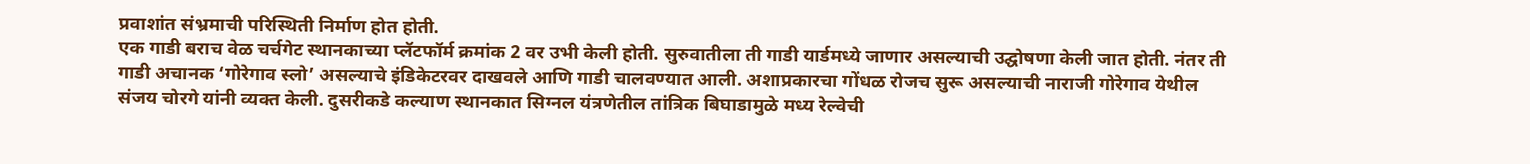प्रवाशांत संभ्रमाची परिस्थिती निर्माण होत होती.
एक गाडी बराच वेळ चर्चगेट स्थानकाच्या प्लॅटफॉर्म क्रमांक 2 वर उभी केली होती. सुरुवातीला ती गाडी यार्डमध्ये जाणार असल्याची उद्घोषणा केली जात होती. नंतर ती गाडी अचानक ‘गोरेगाव स्लो’ असल्याचे इंडिकेटरवर दाखवले आणि गाडी चालवण्यात आली. अशाप्रकारचा गोंधळ रोजच सुरू असल्याची नाराजी गोरेगाव येथील संजय चोरगे यांनी व्यक्त केली. दुसरीकडे कल्याण स्थानकात सिग्नल यंत्रणेतील तांत्रिक बिघाडामुळे मध्य रेल्वेची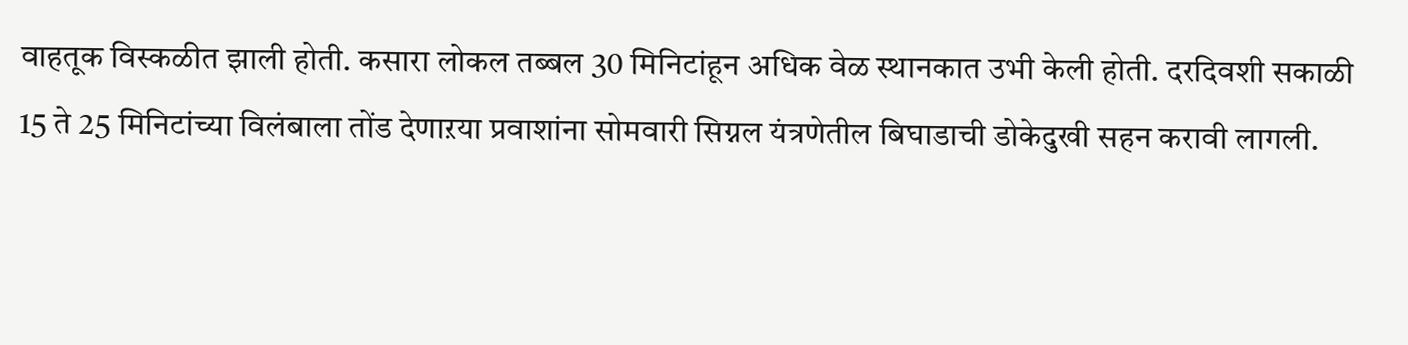वाहतूक विस्कळीत झाली होती. कसारा लोकल तब्बल 30 मिनिटांहून अधिक वेळ स्थानकात उभी केली होती. दरदिवशी सकाळी 15 ते 25 मिनिटांच्या विलंबाला तोंड देणाऱया प्रवाशांना सोमवारी सिग्नल यंत्रणेतील बिघाडाची डोकेदुखी सहन करावी लागली.